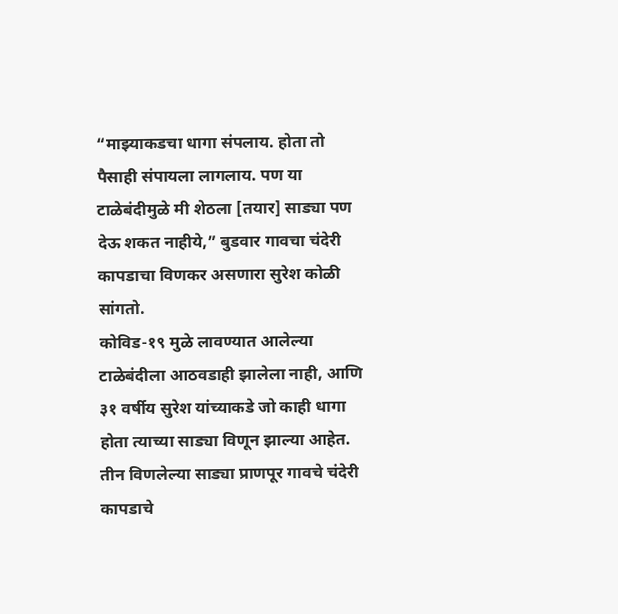“माझ्याकडचा धागा संपलाय. होता तो पैसाही संपायला लागलाय. पण या टाळेबंदीमुळे मी शेठला [तयार] साड्या पण देऊ शकत नाहीये,” बुडवार गावचा चंदेरी कापडाचा विणकर असणारा सुरेश कोळी सांगतो.
कोविड-१९ मुळे लावण्यात आलेल्या टाळेबंदीला आठवडाही झालेला नाही, आणि ३१ वर्षीय सुरेश यांच्याकडे जो काही धागा होता त्याच्या साड्या विणून झाल्या आहेत. तीन विणलेल्या साड्या प्राणपूर गावचे चंदेरी कापडाचे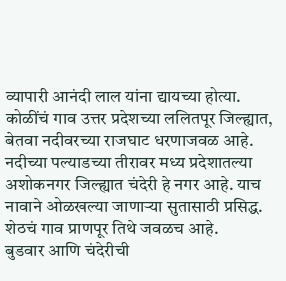व्यापारी आनंदी लाल यांना द्यायच्या होत्या.
कोळींचं गाव उत्तर प्रदेशच्या ललितपूर जिल्ह्यात, बेतवा नदीवरच्या राजघाट धरणाजवळ आहे. नदीच्या पल्याडच्या तीरावर मध्य प्रदेशातल्या अशोकनगर जिल्ह्यात चंदेरी हे नगर आहे. याच नावाने ओळखल्या जाणाऱ्या सुतासाठी प्रसिद्ध. शेठचं गाव प्राणपूर तिथे जवळच आहे.
बुडवार आणि चंदेरीची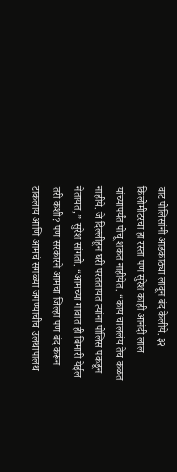वाट पोलिसांनी आडकाठ्या लावून बंद केलीये. ३२ किलोमीटरचा हा रस्ता पण सुरेश काही आनंदी लाल यांच्यापर्यंत पोचू शकत नाहीयेत. “काय चाललंय तेच कळत नाहीये. जे दिल्लीहून घरी परततायत त्यांना पोलिस पकडून नेतायत,” सुरेश सांगतो. “आमच्या गावात ही बिमारी येईल तरी कशी? पण सरकारने आमचा जिल्हा पण बंद करून टाकलाय आणि आमचं सगळ्या जगण्याचीच उलथापालथ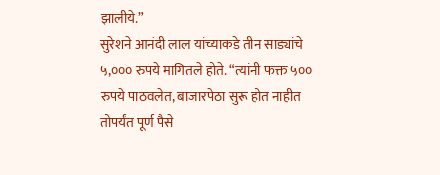झालीये.”
सुरेशने आनंदी लाल यांच्याकडे तीन साड्यांचे ५,००० रुपये मागितले होते. “त्यांनी फक्त ५०० रुपये पाठवलेत, बाजारपेठा सुरू होत नाहीत तोपर्यंत पूर्ण पैसे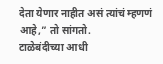देता येणार नाहीत असं त्यांचं म्हणणं आहे,” तो सांगतो.
टाळेबंदीच्या आधी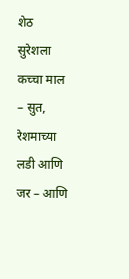शेठ सुरेशला कच्चा माल – सुत, रेशमाच्या लडी आणि जर – आणि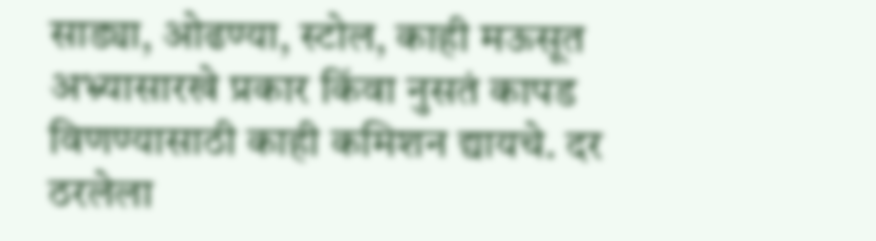साड्या, ओढण्या, स्टोल, काही मऊसूत अभ्र्यासारखे प्रकार किंवा नुसतं कापड विणण्यासाठी काही कमिशन द्यायचे. दर ठरलेला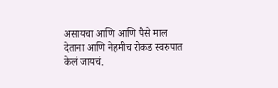असायचा आणि आणि पैसे माल देताना आणि नेहमीच रोकड स्वरुपात केलं जायचं.